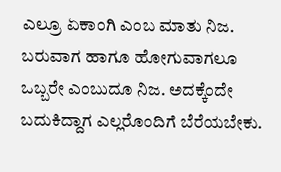ಎಲ್ರೂ ಏಕಾಂಗಿ ಎಂಬ ಮಾತು ನಿಜ. ಬರುವಾಗ ಹಾಗೂ ಹೋಗುವಾಗಲೂ ಒಬ್ಬರೇ ಎಂಬುದೂ ನಿಜ. ಅದಕ್ಕೆಂದೇ ಬದುಕಿದ್ದಾಗ ಎಲ್ಲರೊಂದಿಗೆ ಬೆರೆಯಬೇಕು.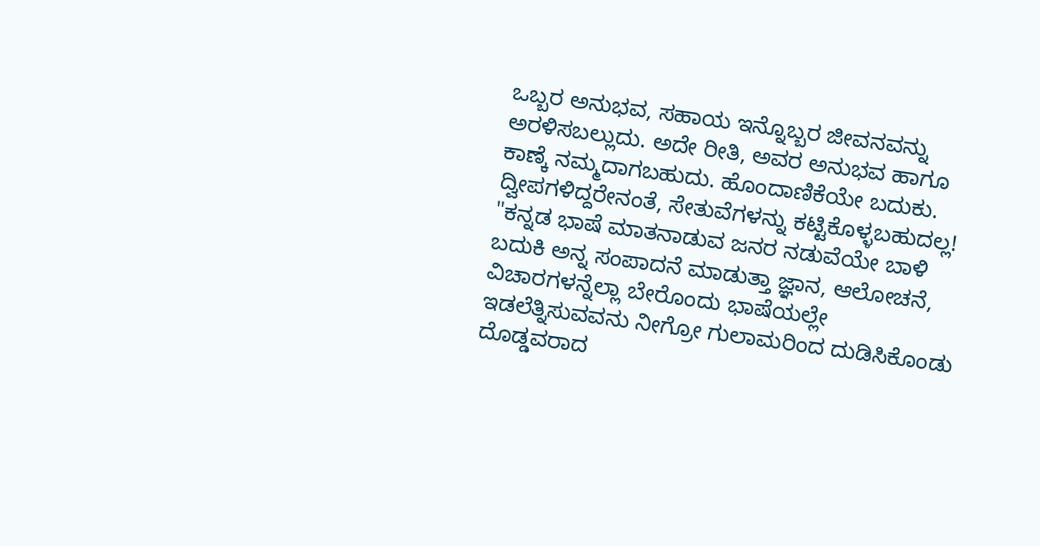ಒಬ್ಬರ ಅನುಭವ, ಸಹಾಯ ಇನ್ನೊಬ್ಬರ ಜೀವನವನ್ನು ಅರಳಿಸಬಲ್ಲುದು. ಅದೇ ರೀತಿ, ಅವರ ಅನುಭವ ಹಾಗೂ ಕಾಣ್ಕೆ ನಮ್ಮದಾಗಬಹುದು. ಹೊಂದಾಣಿಕೆಯೇ ಬದುಕು. ದ್ವೀಪಗಳಿದ್ದರೇನಂತೆ, ಸೇತುವೆಗಳನ್ನು ಕಟ್ಟಿಕೊಳ್ಳಬಹುದಲ್ಲ!
"ಕನ್ನಡ ಭಾಷೆ ಮಾತನಾಡುವ ಜನರ ನಡುವೆಯೇ ಬಾಳಿ ಬದುಕಿ ಅನ್ನ ಸಂಪಾದನೆ ಮಾಡುತ್ತಾ ಜ್ಞಾನ, ಆಲೋಚನೆ, ವಿಚಾರಗಳನ್ನೆಲ್ಲಾ ಬೇರೊಂದು ಭಾಷೆಯಲ್ಲೇ ಇಡಲೆತ್ನಿಸುವವನು ನೀಗ್ರೋ ಗುಲಾಮರಿಂದ ದುಡಿಸಿಕೊಂಡು ದೊಡ್ಡವರಾದ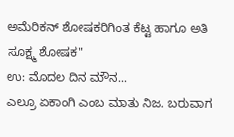ಅಮೆರಿಕನ್ ಶೋಷಕರಿಗಿಂತ ಕೆಟ್ಟ ಹಾಗೂ ಅತಿ ಸೂಕ್ಷ್ಮ ಶೋಷಕ"
ಉ: ಮೊದಲ ದಿನ ಮೌನ...
ಎಲ್ರೂ ಏಕಾಂಗಿ ಎಂಬ ಮಾತು ನಿಜ. ಬರುವಾಗ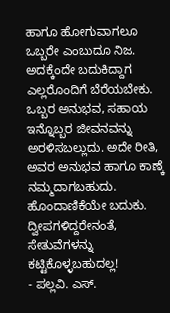ಹಾಗೂ ಹೋಗುವಾಗಲೂ ಒಬ್ಬರೇ ಎಂಬುದೂ ನಿಜ. ಅದಕ್ಕೆಂದೇ ಬದುಕಿದ್ದಾಗ ಎಲ್ಲರೊಂದಿಗೆ ಬೆರೆಯಬೇಕು. ಒಬ್ಬರ ಅನುಭವ, ಸಹಾಯ ಇನ್ನೊಬ್ಬರ ಜೀವನವನ್ನು ಅರಳಿಸಬಲ್ಲುದು. ಅದೇ ರೀತಿ, ಅವರ ಅನುಭವ ಹಾಗೂ ಕಾಣ್ಕೆ ನಮ್ಮದಾಗಬಹುದು. ಹೊಂದಾಣಿಕೆಯೇ ಬದುಕು. ದ್ವೀಪಗಳಿದ್ದರೇನಂತೆ, ಸೇತುವೆಗಳನ್ನು ಕಟ್ಟಿಕೊಳ್ಳಬಹುದಲ್ಲ!
- ಪಲ್ಲವಿ. ಎಸ್.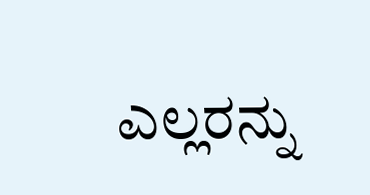ಎಲ್ಲರನ್ನು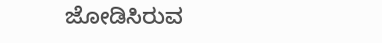ಜೋಡಿಸಿರುವ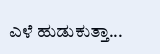ಎಳೆ ಹುಡುಕುತ್ತಾ...